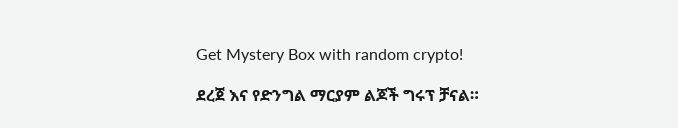Get Mystery Box with random crypto!

ደረጀ እና የድንግል ማርያም ልጆች ግሩፕ ቻናል።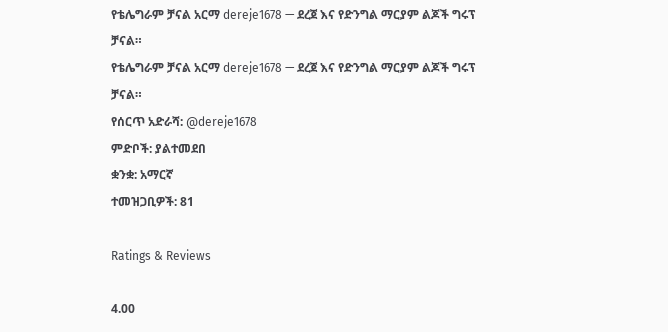የቴሌግራም ቻናል አርማ dereje1678 — ደረጀ እና የድንግል ማርያም ልጆች ግሩፕ ቻናል።
የቴሌግራም ቻናል አርማ dereje1678 — ደረጀ እና የድንግል ማርያም ልጆች ግሩፕ ቻናል።
የሰርጥ አድራሻ: @dereje1678
ምድቦች: ያልተመደበ
ቋንቋ: አማርኛ
ተመዝጋቢዎች: 81

Ratings & Reviews

4.00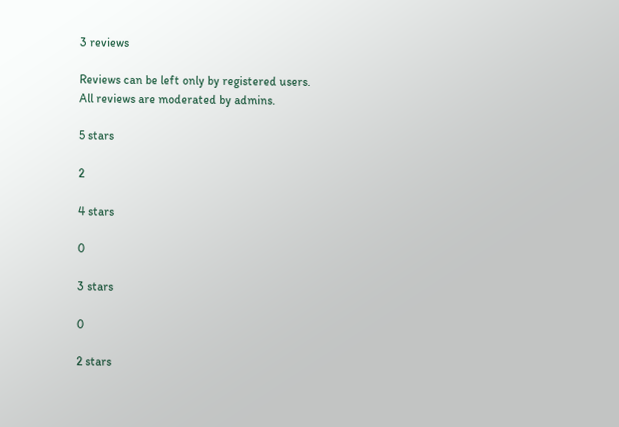3 reviews

Reviews can be left only by registered users. All reviews are moderated by admins.

5 stars

2

4 stars

0

3 stars

0

2 stars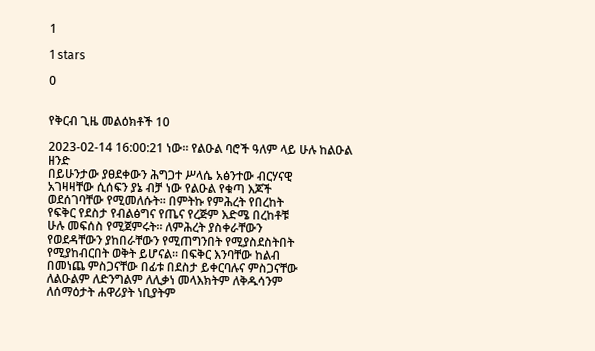1

1 stars

0


የቅርብ ጊዜ መልዕክቶች 10

2023-02-14 16:00:21 ነው። የልዑል ባሮች ዓለም ላይ ሁሉ ከልዑል ዘንድ
በይሁንታው ያፀደቀውን ሕግጋተ ሥላሴ አፅንተው ብርሃናዊ
አገዛዛቸው ሲሰፍን ያኔ ብቻ ነው የልዑል የቁጣ እጆች
ወደሰገባቸው የሚመለሱት። በምትኩ የምሕረት የበረከት
የፍቅር የደስታ የብልፅግና የጤና የረጅም እድሜ በረከቶቹ
ሁሉ መፍሰስ የሚጀምሩት። ለምሕረት ያስቀራቸውን
የወደዳቸውን ያከበራቸውን የሚጠግንበት የሚያስደስትበት
የሚያከብርበት ወቅት ይሆናል። በፍቅር እንባቸው ከልብ
በመነጨ ምስጋናቸው በፊቱ በደስታ ይቀርባሉና ምስጋናቸው
ለልዑልም ለድንግልም ለሊቃነ መላእክትም ለቅዱሳንም
ለሰማዕታት ሐዋሪያት ነቢያትም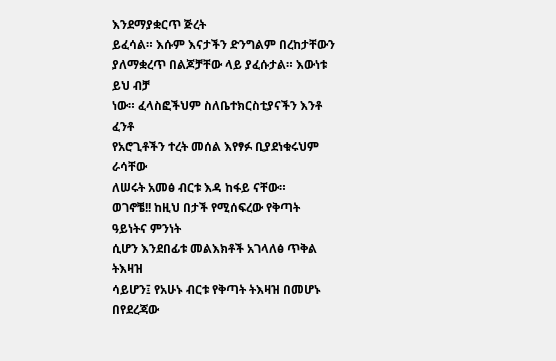እንደማያቋርጥ ጅረት
ይፈሳል። እሱም እናታችን ድንግልም በረከታቸውን
ያለማቋረጥ በልጆቻቸው ላይ ያፈሱታል። እውነቱ ይህ ብቻ
ነው። ፈላስፎችህም ስለቤተክርስቲያናችን እንቶ ፈንቶ
የአሮጊቶችን ተረት መሰል እየፃፉ ቢያደነቁሩህም ራሳቸው
ለሠሩት አመፅ ብርቱ እዳ ከፋይ ናቸው።
ወገኖቼ!! ከዚህ በታች የሚሰፍረው የቅጣት ዓይነትና ምንነት
ሲሆን እንደበፊቱ መልእክቶች አገላለፅ ጥቅል ትእዛዝ
ሳይሆን፤ የአሁኑ ብርቱ የቅጣት ትእዛዝ በመሆኑ በየደረጃው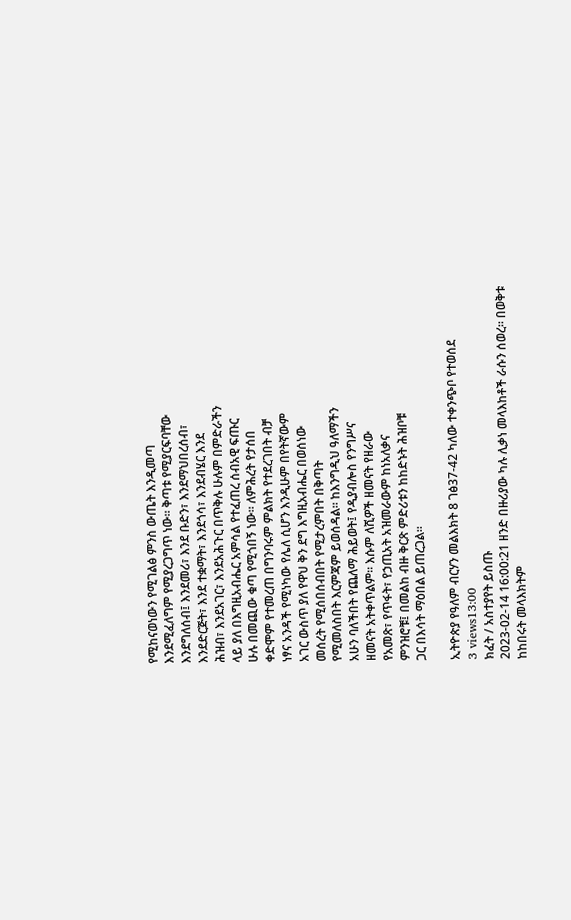የሚከናወነውን የሚገልፅ ምንስ ውጤት እንዲመጣ
እንደሚፈለግም የሚያረጋግጥ ነው። ቅጣቱ የሚያርፍባቸው
እንደግለሰብ፤ እንደመሪ፣ እንደ ቡድን፣ እንደማህበረሰብ፣
እንደድርጅት፣ እንደ ተቋማት፣ እንደጎሳ፣ እንደብሄር እንደ
ሕዝብ፣ እንደአገር፣ እንደአሕጉር በጥቅሉ ሁሉም በምድራችን
ላይ ያለ በእግዚአብሔር አምሳል የተፈጠረ ሰብአዊ ፍጡር
ሁሉ በመጪው ቁጣ የሚጎበኝ ነው። ለምሕረት የታሰበ
ቀድሞም የተመረጠ በግንባሩም ምልክት የተደረገበት ብቻ
ነፃና አንዳች የሚነካው የሌለ ሲሆን እንዲሁም በየትኛውም
አገር ውስጥ ያለ የዋህ ቅን ደግ እግዚአብሔር በወሰነው
መሰረት የሚሰበሰብበት የሚታረምበት በቅጣት
የሚመለስበት እርምጃም ይወሰዳል። ከእንግዲህ ዓለማችን
አሁን ባለችበት የጨለማ ሕይወት፤ የዲያብሎስ የንግሥና
ዘመናት አትቀጥልም። እሱም ለሺዎች ዘመናት የዘራው
የአመጽ፣ የጥፋት፣ የኃጢአት አዝመራውም ከነአለቃና
ምንዝሮቹ፤ በመልከ ብዙ ቅርጽ ምድሪቱን ከከድኑት ሕዝቦቹ
ጋር በእሳት ማዕበል ይጠረጋል።

ኢትዮጵያ የዓለም ብርሃን መልእክት 8 ገፅ37-42 ካለው ተቀንጭቦ የተወሰደ
3 views13:00
ክፈት / አስተያየት ይስጡ
2023-02-14 16:00:21 ዘንድ በዙሪያው ካሉ ሊቃነ መላእከቶች ራሱን ሰወረ። በወቅቱ
ከከበሩት መላእክትም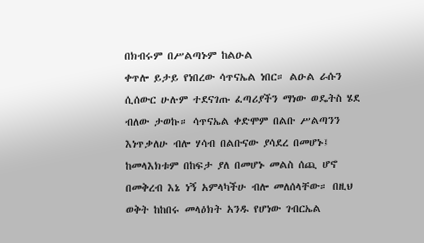በክብሩም በሥልጣኑም ከልዑል
ቀጥሎ ይታይ የነበረው ሳጥናኤል ነበር። ልዑል ራሱን
ሲሰውር ሁሉም ተደናገጡ ፈጣሪያችን ማነው ወዴትስ ሄደ
ብለው ታወኩ። ሳጥናኤል ቀድሞም በልቡ ሥልጣንን
እነጥቃለሁ ብሎ ሃሳብ በልቡናው ያሳደረ በመሆኑ፤
ከመላእክቱም በከፍታ ያለ በመሆኑ መልስ ሰጪ ሆኖ
በመቅረብ እኔ ነኝ አምላካችሁ ብሎ መለሰላቸው። በዚህ
ወቅት ከከበሩ መላዕክት አንዱ የሆነው ገብርኤል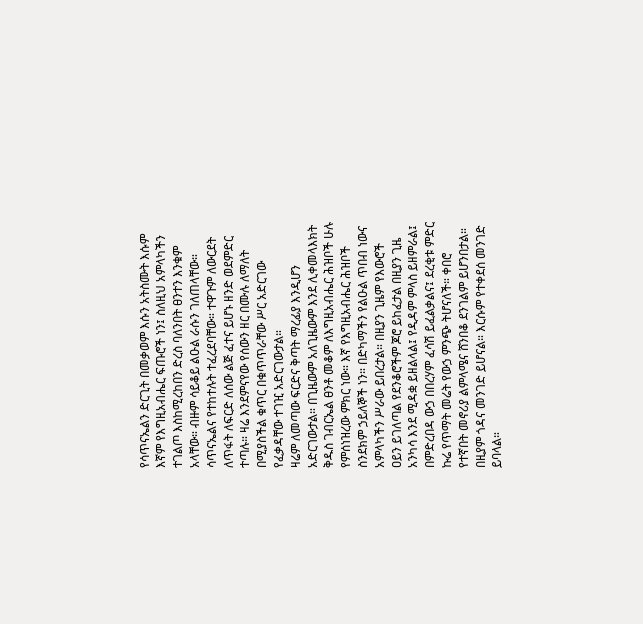የሳጥናኤልን ድርጊት በመቃወም እሱን አትስሙት እሱም
እኛም የእግዚአብሔር ፍጡሮች ነን፤ ስለዚህ አምላካችን
ተገልጦ እስከሚረከበን ድረስ ባለንበት ፀንተን እንቁም
አላቸው። ብዙም ሳይቆይ ልዑል ራሱን ገለጠላቸው።
ሳጥናኤልና የተከተሉት ተፈረደባቸው። ተዋጉም ለውርደት
ለጥፋት ለፍርድ ለሰው ልጅ ፈተና ይሆኑ ዘንድ ወደምድር
ተጣሉ። ዛሬ እንደምናየው የሰውን ዘር በሙሉ ለማለት
በሚያስችል ቁጥር በቁጥጥራቸው ሥር አድርገው
የፈቃዳቸው ተገዢ አድርገውታል።
ዛሬም ለመጣው ፍርድና ቅጣት ማረፊያ እንዲሆን
አድርገውታል። በጊዜውም አለጊዜውም እንደ ሊቀመላእክት
ቅዱስ ገብርኤል ፀንቶ መቆም ለእግዚአብሔር ሕዝቦች ሁሉ
የምሰነዝረው ምክር ነው። እኛ የእግዚአብሔር ሕዝቦች
ስንደክም ኃይለኞች ነን። በድካማችን የልዑል ጥበብ ነውና
አምላካችን ሥራው ይበረታል። በዚያን ጊዜም የእውሮች
ዐይን ይገለጣል የደንቆሮችም ጆሮ ይከፈታል በዚያን ጊዜ
አንካሳ እንደ ሚዳቋ ይዘልላል፤ የዲዳም ምላስ ይዘምራል፤
በምድረበዳ ውኃ በበረሃም ፈሳሽ ይፈልቃልና፤ ደረቂቱ ምድር
ኩሬ የጥማት መሬት የውኃ ምንጭ ትሆናለች። ቀበሮ
የተኛበት መኖሪያ ልምላሜና ሸንበቆ ደንገልም ይሆንበታል።
በዚያም ጎዳና መንገድ ይሆናል። እርሱም የተቀደሰ መንገድ
ይባላል።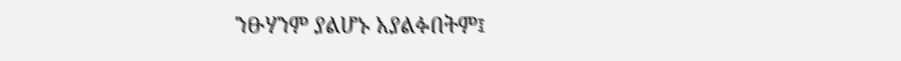ንፁሃንም ያልሆኑ አያልፉበትም፤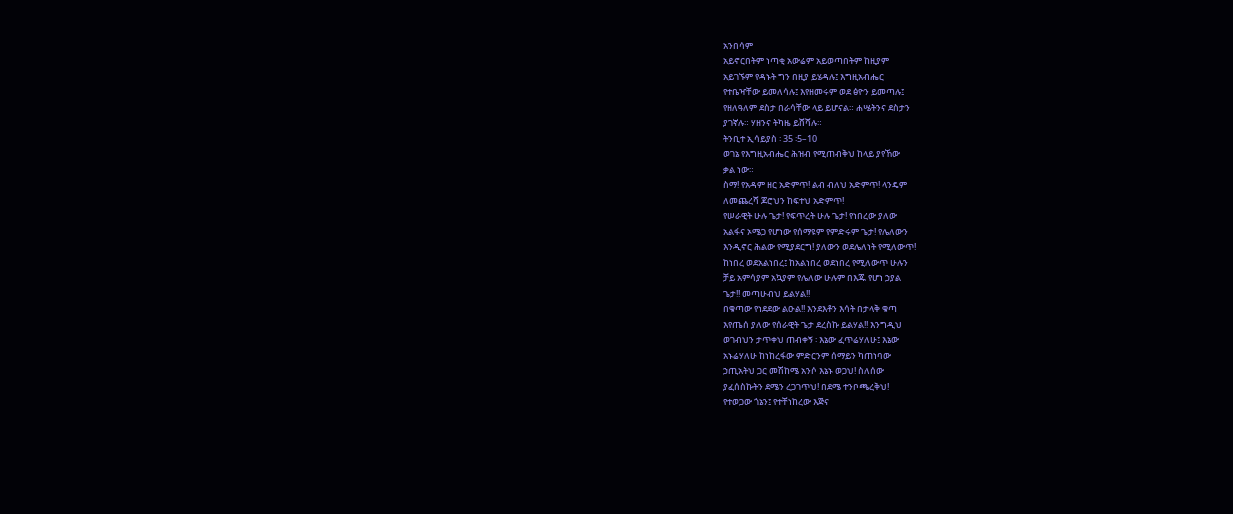አንበሳም
አይኖርበትም ነጣቂ አውሬም አይወጣበትም ከዚያም
አይገኙም የዳኑት ግን በዚያ ይሄዳሉ፤ እግዚአብሔር
የተቤዣቸው ይመለሳሉ፤ እየዘመሩም ወደ ፅዮን ይመጣሉ፤
የዘለዓለም ደስታ በራሳቸው ላይ ይሆናል። ሐሤትንና ደስታን
ያገኛሉ። ሃዘንና ትካዜ ይሸሻሉ።
ትንቢተ ኢሳይያስ ፡ 35 ፡5–10
ወገኔ የእግዚአብሔር ሕዝብ የሚጠብቅህ ከላይ ያየኸው
ቃል ነው።
ስማ! የአዳም ዘር አድምጥ! ልብ ብለህ አድምጥ! ላንዴም
ለመጨረሻ ጆሮህን ከፍተህ አድምጥ!
የሠራዊት ሁሉ ጌታ! የፍጥረት ሁሉ ጌታ! የነበረው ያለው
አልፋና ኦሜጋ የሆነው የሰማዩም የምድሩም ጌታ! የሌለውን
እንዲኖር ሕልው የሚያደርግ! ያለውን ወደሌለነት የሚለውጥ!
ከነበረ ወደአልነበረ፤ ከአልነበረ ወደነበረ የሚለውጥ ሁሉን
ቻይ አምሳያም አኳያም የሌለው ሁሉም በእጁ የሆነ ኃያል
ጌታ!! መጣሁብህ ይልሃል!!
በቁጣው የነደደው ልዑል!! እንደእቶን እሳት በታላቅ ቁጣ
እየጤሰ ያለው የሰራዊት ጌታ ደረስኩ ይልሃል!! እንግዲህ
ወገብህን ታጥቀህ ጠብቀኝ ፡ እኔው ፈጥሬሃለሁ፤ እኔው
አኑሬሃለሁ ከነከረፋው ምድርንም ሰማይን ካጠነባው
ኃጢአትህ ጋር መሽከሜ አንሶ እኔኑ ወጋህ! ስለሰው
ያፈሰስኩትን ደሜን ረጋገጥህ! በደሜ ተንቦጫረቅህ!
የተወጋው ጎኔን፤ የተቸነከረው እጅና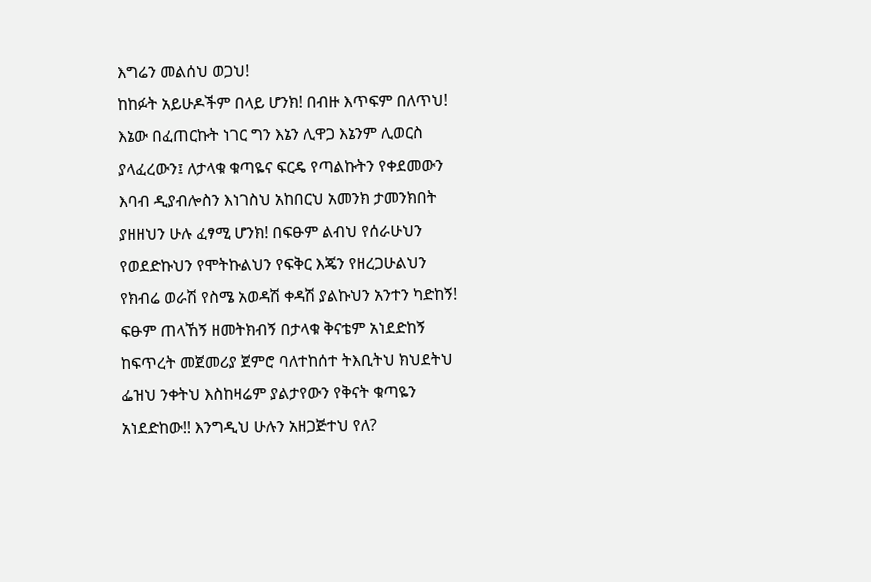እግሬን መልሰህ ወጋህ!
ከከፉት አይሁዶችም በላይ ሆንክ! በብዙ እጥፍም በለጥህ!
እኔው በፈጠርኩት ነገር ግን እኔን ሊዋጋ እኔንም ሊወርስ
ያላፈረውን፤ ለታላቁ ቁጣዬና ፍርዴ የጣልኩትን የቀደመውን
እባብ ዲያብሎስን እነገስህ አከበርህ አመንክ ታመንክበት
ያዘዘህን ሁሉ ፈፃሚ ሆንክ! በፍፁም ልብህ የሰራሁህን
የወደድኩህን የሞትኩልህን የፍቅር እጄን የዘረጋሁልህን
የክብሬ ወራሽ የስሜ አወዳሽ ቀዳሽ ያልኩህን አንተን ካድከኝ!
ፍፁም ጠላኸኝ ዘመትክብኝ በታላቁ ቅናቴም አነደድከኝ
ከፍጥረት መጀመሪያ ጀምሮ ባለተከሰተ ትእቢትህ ክህደትህ
ፌዝህ ንቀትህ እስከዛሬም ያልታየውን የቅናት ቁጣዬን
አነደድከው!! እንግዲህ ሁሉን አዘጋጅተህ የለ?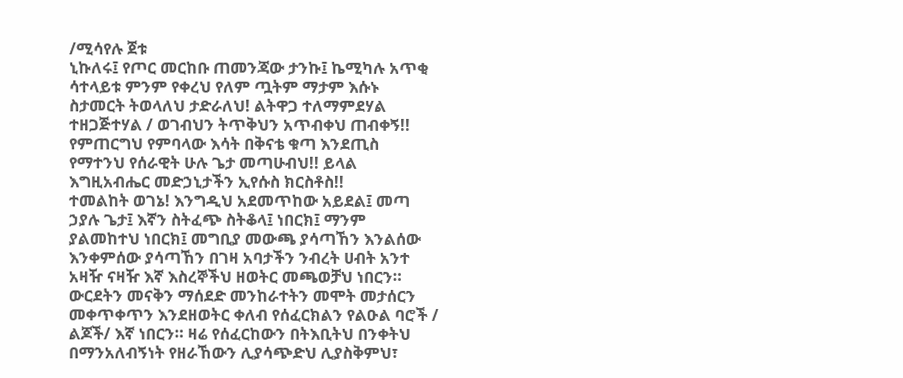/ሚሳየሉ ጀቱ
ኒኩለሩ፤ የጦር መርከቡ ጠመንጃው ታንኩ፤ ኬሚካሉ አጥቂ
ሳተላይቱ ምንም የቀረህ የለም ጧትም ማታም እሱኑ
ስታመርት ትወላለህ ታድራለህ! ልትዋጋ ተለማምደሃል
ተዘጋጅተሃል / ወገብህን ትጥቅህን አጥብቀህ ጠብቀኝ!!
የምጠርግህ የምባላው እሳት በቅናቴ ቁጣ እንደጢስ
የማተንህ የሰራዊት ሁሉ ጌታ መጣሁብህ!! ይላል
እግዚአብሔር መድኃኒታችን ኢየሱስ ክርስቶስ!!
ተመልከት ወገኔ! እንግዲህ አደመጥከው አይደል፤ መጣ
ኃያሉ ጌታ፤ እኛን ስትፈጭ ስትቆላ፤ ነበርክ፤ ማንም
ያልመከተህ ነበርክ፤ መግቢያ መውጫ ያሳጣኸን እንልሰው
እንቀምሰው ያሳጣኸን በገዛ አባታችን ንብረት ሀብት አንተ
አዛዥ ናዛዥ እኛ እስረኞችህ ዘወትር መጫወቻህ ነበርን።
ውርደትን መናቅን ማሰደድ መንከራተትን መሞት መታሰርን
መቀጥቀጥን እንደዘወትር ቀለብ የሰፈርክልን የልዑል ባሮች /
ልጆች/ እኛ ነበርን። ዛሬ የሰፈርከውን በትእቢትህ በንቀትህ
በማንአለብኝነት የዘራኸውን ሊያሳጭድህ ሊያስቅምህ፣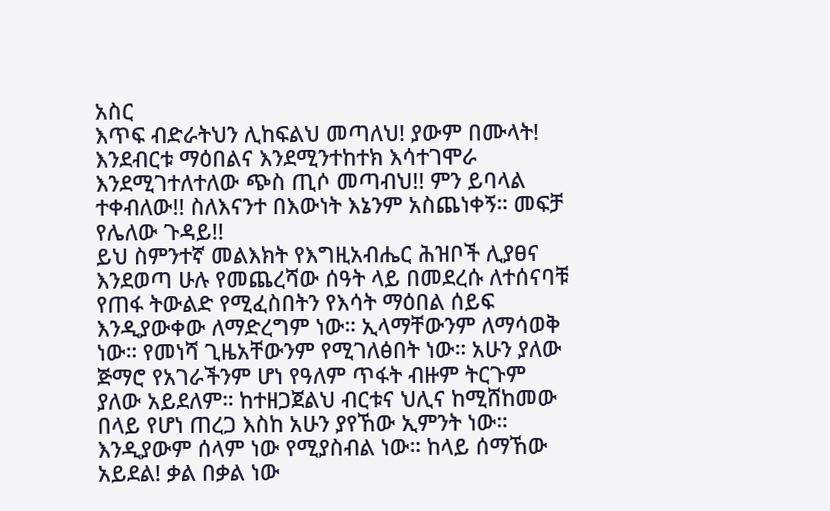አስር
እጥፍ ብድራትህን ሊከፍልህ መጣለህ! ያውም በሙላት!
እንደብርቱ ማዕበልና እንደሚንተከተክ እሳተገሞራ
እንደሚገተለተለው ጭስ ጢሶ መጣብህ!! ምን ይባላል
ተቀብለው!! ስለእናንተ በእውነት እኔንም አስጨነቀኝ። መፍቻ
የሌለው ጉዳይ!!
ይህ ስምንተኛ መልእክት የእግዚአብሔር ሕዝቦች ሊያፀና
እንደወጣ ሁሉ የመጨረሻው ሰዓት ላይ በመደረሱ ለተሰናባቹ
የጠፋ ትውልድ የሚፈስበትን የእሳት ማዕበል ሰይፍ
እንዲያውቀው ለማድረግም ነው። ኢላማቸውንም ለማሳወቅ
ነው። የመነሻ ጊዜአቸውንም የሚገለፅበት ነው። አሁን ያለው
ጅማሮ የአገራችንም ሆነ የዓለም ጥፋት ብዙም ትርጉም
ያለው አይደለም። ከተዘጋጀልህ ብርቱና ህሊና ከሚሸከመው
በላይ የሆነ ጠረጋ እስከ አሁን ያየኸው ኢምንት ነው።
እንዲያውም ሰላም ነው የሚያስብል ነው። ከላይ ሰማኸው
አይደል! ቃል በቃል ነው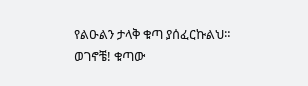የልዑልን ታላቅ ቁጣ ያሰፈርኩልህ።
ወገኖቼ! ቁጣው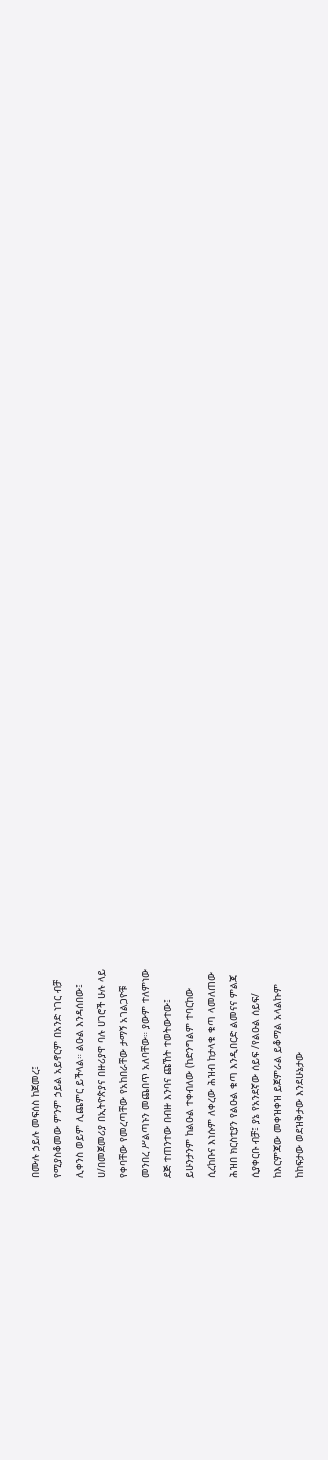በሙሉ ኃይሉ መፍሰስ ከጀመረ፤
የሚያስቆመው ምንም ኃይል አይኖርም በአንድ ነገር ብቻ
ሊቀንስ ወይም ሊጨምር ይችላል። ልዑል እንዳሰበው፤
ሀ/በመጀመሪያ በኢትዮጵያና በዙሪያዋ ባሉ ሀገሮች ሁሉ ላይ
የቀባቸው የመረጣቸው የአከበራቸው ታማኝ አገልጋዮቹ
መንበረ ሥልጣኑን መጨበጥ አለባቸው። ያውም ተለምነው
ደጅ ተጠንተው በብዙ እንባና ጩኸት ተወትውተው፤
ይሁንታንም ከልዑል ተቀብለው (ከድንግልም ተባርከው
ሲረከቡና እነሱም ለቀረው ሕዝብ ከታላቁ ቁጣ ላመለጠው
ሕዝበ ክርስቲያን የልዑል ቁጣ እንዲበርድ ልመናና ምልጃ
ሲያቀርቡ ብቻ፤ ያኔ የአንደኛው ሰይፍ /የልዑል ሰይፍ/
ከእርምጃው መቀዝቀዝ ይጀምራል ይቆማል አላልኩም
ከከፍታው ወደዝቅታው እንደሁኔታው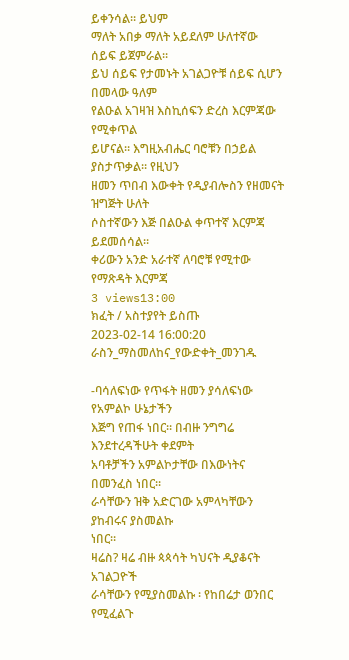ይቀንሳል። ይህም
ማለት አበቃ ማለት አይደለም ሁለተኛው ሰይፍ ይጀምራል።
ይህ ሰይፍ የታመኑት አገልጋዮቹ ሰይፍ ሲሆን በመላው ዓለም
የልዑል አገዛዝ እስኪሰፍን ድረስ እርምጃው የሚቀጥል
ይሆናል። እግዚአብሔር ባሮቹን በኃይል ያስታጥቃል። የዚህን
ዘመን ጥበብ እውቀት የዲያብሎስን የዘመናት ዝግጅት ሁለት
ሶስተኛውን እጅ በልዑል ቀጥተኛ እርምጃ ይደመሰሳል።
ቀሪውን አንድ አራተኛ ለባሮቹ የሚተው የማጽዳት እርምጃ
3 views13:00
ክፈት / አስተያየት ይስጡ
2023-02-14 16:00:20 ራስን_ማስመለከና_የውድቀት_መንገዱ

-ባሳለፍነው የጥፋት ዘመን ያሳለፍነው የአምልኮ ሁኔታችን
እጅግ የጠፋ ነበር። በብዙ ንግግሬ እንደተረዳችሁት ቀደምት
አባቶቻችን አምልኮታቸው በእውነትና በመንፈስ ነበር።
ራሳቸውን ዝቅ አድርገው አምላካቸውን ያከብሩና ያስመልኩ
ነበር።
ዛሬስ? ዛሬ ብዙ ጳጳሳት ካህናት ዲያቆናት አገልጋዮች
ራሳቸውን የሚያስመልኩ ፡ የከበሬታ ወንበር የሚፈልጉ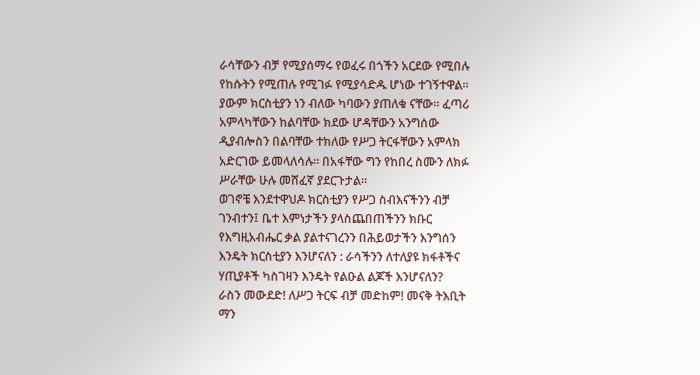ራሳቸውን ብቻ የሚያሰማሩ የወፈሩ በጎችን አርደው የሚበሉ
የከሱትን የሚጠሉ የሚገፉ የሚያሳድዱ ሆነው ተገኝተዋል።
ያውም ክርስቲያን ነን ብለው ካባውን ያጠለቁ ናቸው። ፈጣሪ
አምላካቸውን ከልባቸው ክደው ሆዳቸውን አንግሰው
ዲያብሎስን በልባቸው ተክለው የሥጋ ትርፋቸውን አምላክ
አድርገው ይመላለሳሉ። በአፋቸው ግን የከበረ ስሙን ለክፉ
ሥራቸው ሁሉ መሸፈኛ ያደርጉታል።
ወገኖቼ እንደተዋህዶ ክርስቲያን የሥጋ ስብእናችንን ብቻ
ገንብተን፤ ቤተ እምነታችን ያላስጨበጠችንን ክቡር
የእግዚአብሔር ቃል ያልተናገረንን በሕይወታችን እንግሰን
እንዴት ክርስቲያን እንሆናለን : ራሳችንን ለተለያዩ ክፋቶችና
ሃጢያቶች ካስገዛን እንዴት የልዑል ልጆች እንሆናለን?
ራስን መውደድ! ለሥጋ ትርፍ ብቻ መድከም! መናቅ ትእቢት
ማን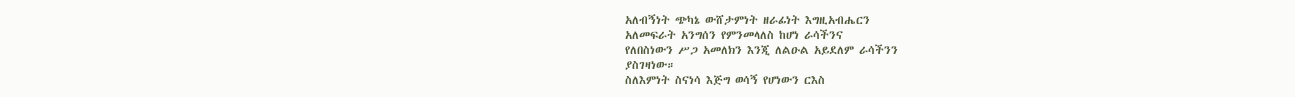አለብኝነት ጭካኔ ውሸታምነት ዘራፊነት እግዚአብሔርን
አለመፍራት አንግሰን የምንመላለስ ከሆነ ራሳችንና
የለበስነውን ሥጋ አመለክን እንጂ ለልዑል አይደለም ራሳችንን
ያስገዛነው።
ስለእምነት ስናነሳ እጅግ ወሳኝ የሆነውን ርእስ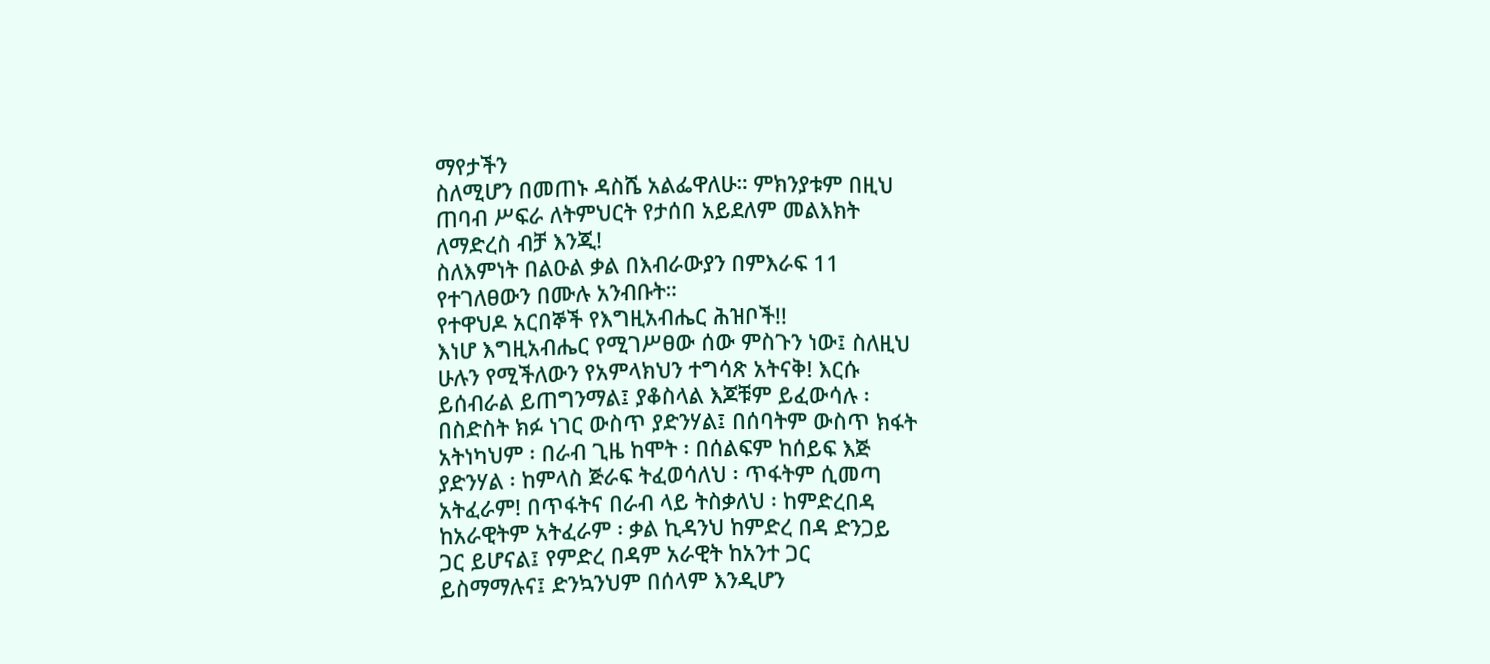ማየታችን
ስለሚሆን በመጠኑ ዳስሼ አልፌዋለሁ። ምክንያቱም በዚህ
ጠባብ ሥፍራ ለትምህርት የታሰበ አይደለም መልእክት
ለማድረስ ብቻ እንጂ!
ስለእምነት በልዑል ቃል በእብራውያን በምእራፍ 11
የተገለፀውን በሙሉ አንብቡት።
የተዋህዶ አርበኞች የእግዚአብሔር ሕዝቦች!!
እነሆ እግዚአብሔር የሚገሥፀው ሰው ምስጉን ነው፤ ስለዚህ
ሁሉን የሚችለውን የአምላክህን ተግሳጽ አትናቅ! እርሱ
ይሰብራል ይጠግንማል፤ ያቆስላል እጆቹም ይፈውሳሉ ፡
በስድስት ክፉ ነገር ውስጥ ያድንሃል፤ በሰባትም ውስጥ ክፋት
አትነካህም ፡ በራብ ጊዜ ከሞት ፡ በሰልፍም ከሰይፍ እጅ
ያድንሃል ፡ ከምላስ ጅራፍ ትፈወሳለህ ፡ ጥፋትም ሲመጣ
አትፈራም! በጥፋትና በራብ ላይ ትስቃለህ ፡ ከምድረበዳ
ከአራዊትም አትፈራም ፡ ቃል ኪዳንህ ከምድረ በዳ ድንጋይ
ጋር ይሆናል፤ የምድረ በዳም አራዊት ከአንተ ጋር
ይስማማሉና፤ ድንኳንህም በሰላም እንዲሆን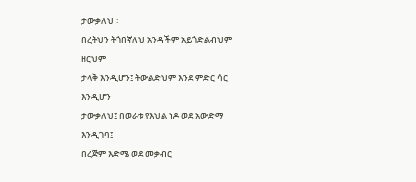ታውቃለህ ፡
በረትህን ትጎበኛለህ አንዳችም አይጎድልብህም ዘርህም
ታላቅ እንዲሆን፤ ትውልድህም እንደ ምድር ሳር እንዲሆን
ታውቃለህ፤ በወራቱ የእህል ነዶ ወደ አውድማ እንዲገባ፤
በረጅም እድሜ ወደ መቃብር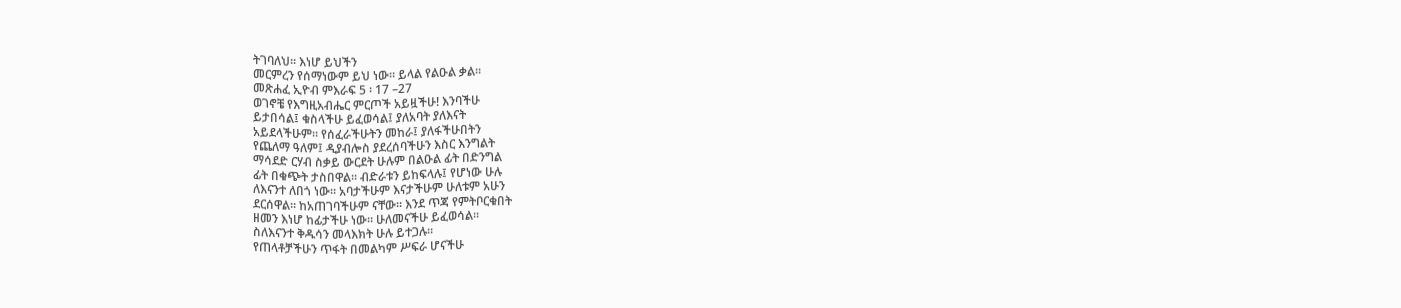ትገባለህ። እነሆ ይህችን
መርምረን የሰማነውም ይህ ነው። ይላል የልዑል ቃል።
መጽሐፈ ኢዮብ ምእራፍ 5 ፡ 17 –27
ወገኖቼ የእግዚአብሔር ምርጦች አይዟችሁ! እንባችሁ
ይታበሳል፤ ቁስላችሁ ይፈወሳል፤ ያለአባት ያለእናት
አይደላችሁም። የሰፈራችሁትን መከራ፤ ያለፋችሁበትን
የጨለማ ዓለም፤ ዲያብሎስ ያደረሰባችሁን እስር እንግልት
ማሳደድ ርሃብ ስቃይ ውርደት ሁሉም በልዑል ፊት በድንግል
ፊት በቁጭት ታስበዋል። ብድራቱን ይከፍላሉ፤ የሆነው ሁሉ
ለእናንተ ለበጎ ነው። አባታችሁም እናታችሁም ሁለቱም አሁን
ደርሰዋል። ከአጠገባችሁም ናቸው። እንደ ጥጃ የምትቦርቁበት
ዘመን እነሆ ከፊታችሁ ነው። ሁለመናችሁ ይፈወሳል።
ስለእናንተ ቅዱሳን መላእክት ሁሉ ይተጋሉ።
የጠላቶቻችሁን ጥፋት በመልካም ሥፍራ ሆናችሁ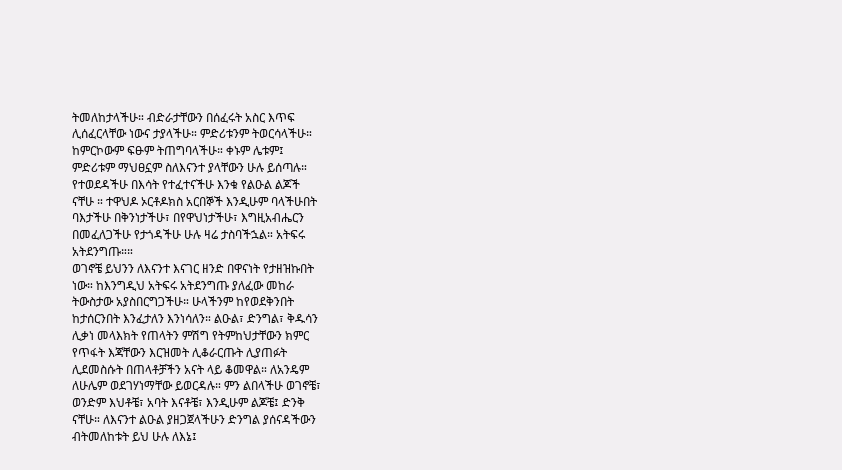ትመለከታላችሁ። ብድራታቸውን በሰፈሩት አስር እጥፍ
ሊሰፈርላቸው ነውና ታያላችሁ። ምድሪቱንም ትወርሳላችሁ።
ከምርኮውም ፍፁም ትጠግባላችሁ። ቀኑም ሌቱም፤
ምድሪቱም ማህፀኗም ስለእናንተ ያላቸውን ሁሉ ይሰጣሉ።
የተወደዳችሁ በእሳት የተፈተናችሁ እንቁ የልዑል ልጆች
ናቸሁ ። ተዋህዶ ኦርቶዶክስ አርበኞች እንዲሁም ባላችሁበት
ባእታችሁ በቅንነታችሁ፣ በየዋህነታችሁ፣ እግዚአብሔርን
በመፈለጋችሁ የታጎዳችሁ ሁሉ ዛሬ ታስባችኋል። አትፍሩ
አትደንግጡ።።
ወገኖቼ ይህንን ለእናንተ እናገር ዘንድ በዋናነት የታዘዝኩበት
ነው። ከእንግዲህ አትፍሩ አትደንግጡ ያለፈው መከራ
ትውስታው አያስበርግጋችሁ። ሁላችንም ከየወደቅንበት
ከታሰርንበት እንፈታለን እንነሳለን። ልዑል፣ ድንግል፣ ቅዱሳን
ሊቃነ መላእክት የጠላትን ምሽግ የትምከህታቸውን ክምር
የጥፋት እጃቸውን እርዝመት ሊቆራርጡት ሊያጠፉት
ሊደመስሱት በጠላቶቻችን አናት ላይ ቆመዋል። ለአንዴም
ለሁሌም ወደገሃነማቸው ይወርዳሉ። ምን ልበላችሁ ወገኖቼ፣
ወንድም እህቶቼ፣ አባት እናቶቼ፣ እንዲሁም ልጆቼ፤ ድንቅ
ናቸሁ። ለእናንተ ልዑል ያዘጋጀላችሁን ድንግል ያሰናዳችውን
ብትመለከቱት ይህ ሁሉ ለእኔ፤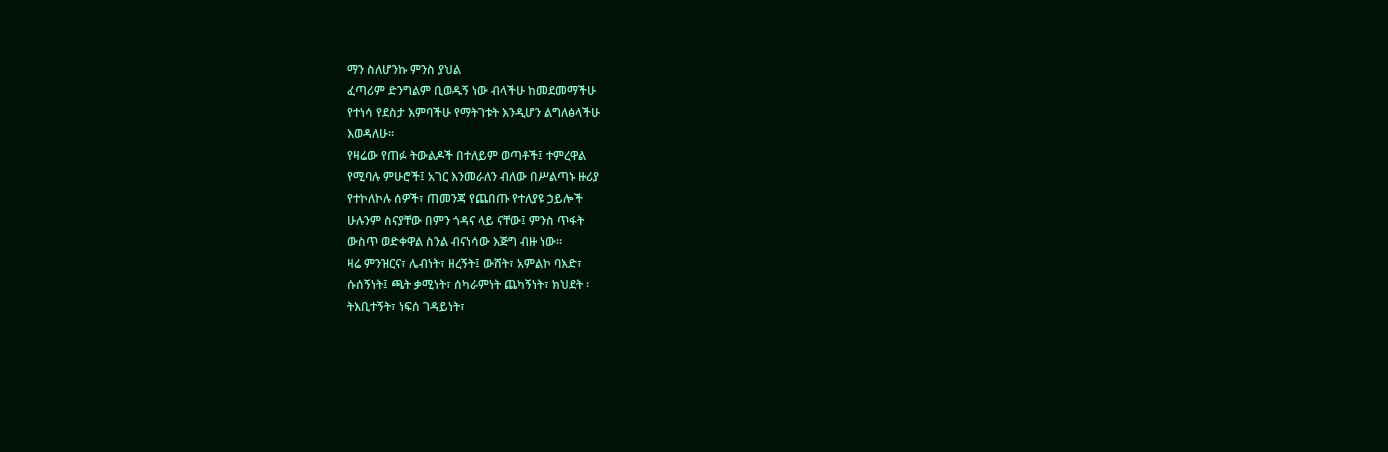ማን ስለሆንኩ ምንስ ያህል
ፈጣሪም ድንግልም ቢወዱኝ ነው ብላችሁ ከመደመማችሁ
የተነሳ የደስታ እምባችሁ የማትገቱት እንዲሆን ልግለፅላችሁ
እወዳለሁ።
የዛሬው የጠፉ ትውልዶች በተለይም ወጣቶች፤ ተምረዋል
የሚባሉ ምሁሮች፤ አገር እንመራለን ብለው በሥልጣኑ ዙሪያ
የተኮለኮሉ ሰዎች፣ ጠመንጃ የጨበጡ የተለያዩ ኃይሎች
ሁሉንም ስናያቸው በምን ጎዳና ላይ ናቸው፤ ምንስ ጥፋት
ውስጥ ወድቀዋል ስንል ብናነሳው እጅግ ብዙ ነው።
ዛሬ ምንዝርና፣ ሌብነት፣ ዘረኝት፤ ውሸት፣ አምልኮ ባእድ፣
ሱሰኝነት፤ ጫት ቃሚነት፣ ሰካራምነት ጨካኝነት፣ ክህደት ፡
ትእቢተኝት፣ ነፍሰ ገዳይነት፣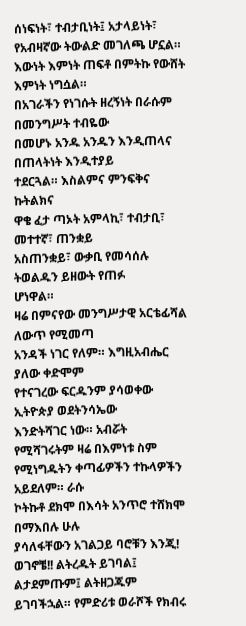ሰነፍነት፣ ተብታቢነት፤ አታላይነት፣
የአብዛኛው ትውልድ መገለጫ ሆኗል።
እውነት እምነት ጠፍቶ በምትኩ የውሸት እምነት ነግሷል።
በአገራችን የነገሱት ዘረኝነት በራሱም በመንግሥት ተብዬው
በመሆኑ አንዱ አንዱን እንዲጠላና በጠላትነት እንዲተያይ
ተደርጓል። እስልምና ምንፍቅና ኩትልክና
ዋቄ ፈታ ጣኦት አምላኪ፣ ተብታቢ፣ መተተኛ፣ ጠንቋይ
አስጠንቋይ፣ ውቃቢ የመሳሰሉ ትወልዱን ይዘውት የጠፉ
ሆነዋል።
ዛሬ በምናየው መንግሥታዊ አርቴፊሻል ለውጥ የሚመጣ
አንዳች ነገር የለም። እግዚአብሔር ያለው ቀድሞም
የተናገረው ፍርዱንም ያሳወቀው ኢትዮጵያ ወደትንሳኤው
እንድትሻገር ነው። አብሯት የሚሻገሩትም ዛሬ በእምነቱ ስም
የሚነግዱትን ቀጣፊዎችን ተኩላዎችን አይደለም። ራሱ
ኮትኩቶ ደክሞ በእሳት አንጥሮ ተሸክሞ በማእበሉ ሁሉ
ያሳለፋቸውን አገልጋይ ባሮቹን እንጂ!
ወገኖቼ!! ልትረዱት ይገባል፤ ልታደምጡም፤ ልትዘጋጁም
ይገባችኋል። የምድሪቱ ወራሾች የክብሩ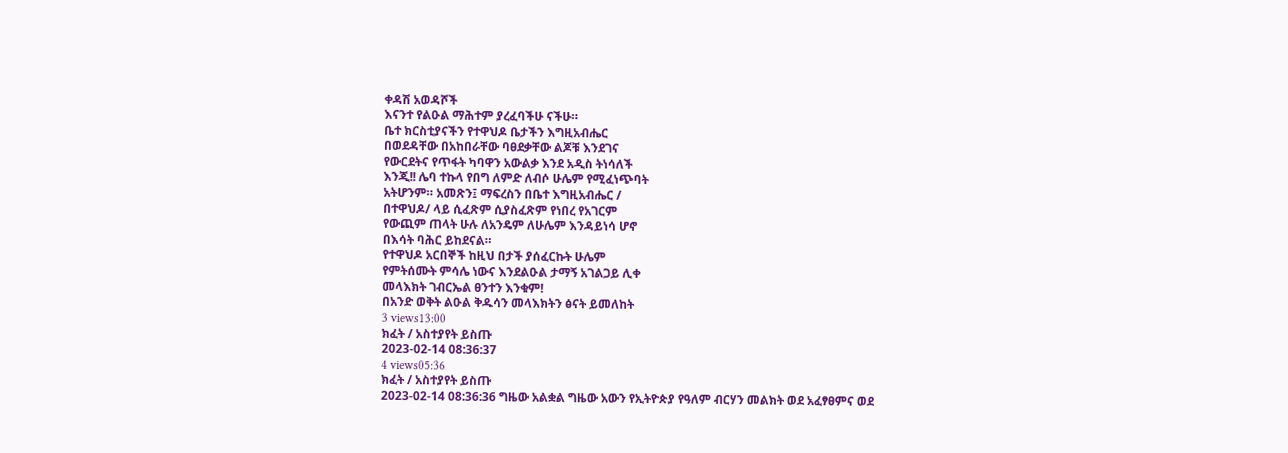ቀዳሽ አወዳሾች
እናንተ የልዑል ማሕተም ያረፈባችሁ ናችሁ።
ቤተ ክርስቲያናችን የተዋህዶ ቤታችን እግዚአብሔር
በወደዳቸው በአከበራቸው ባፀደቃቸው ልጆቹ እንደገና
የውርደትና የጥፋት ካባዋን አውልቃ እንደ አዲስ ትነሳለች
እንጂ!! ሌባ ተኩላ የበግ ለምድ ለብሶ ሁሌም የሚፈነጭባት
አትሆንም። አመጽን፤ ማፍረስን በቤተ እግዚአብሔር /
በተዋህዶ/ ላይ ሲፈጽም ሲያስፈጽም የነበረ የአገርም
የውጪም ጠላት ሁሉ ለአንዴም ለሁሌም እንዳይነሳ ሆኖ
በእሳት ባሕር ይከደናል።
የተዋህዶ አርበኞች ከዚህ በታች ያሰፈርኩት ሁሌም
የምትሰሙት ምሳሌ ነውና እንደልዑል ታማኝ አገልጋይ ሊቀ
መላእክት ገብርኤል ፀንተን እንቁም!
በአንድ ወቅት ልዑል ቅዱሳን መላእክትን ፅናት ይመለከት
3 views13:00
ክፈት / አስተያየት ይስጡ
2023-02-14 08:36:37
4 views05:36
ክፈት / አስተያየት ይስጡ
2023-02-14 08:36:36 ግዜው አልቋል ግዜው አውን የኢትዮጵያ የዓለም ብርሃን መልክት ወደ አፈፃፀምና ወደ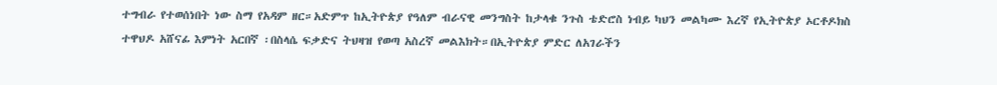ተግብራ የተወሰነበት ነው ስማ የአዳም ዘር።አድምጥ ከኢትዮጵያ የዓለም ብራናዊ መንግስት ከታላቁ ንጉስ ቴድሮስ ነብይ ካህን መልካሙ እረኛ የኢትዮጵያ ኦርቶዶክስ ተዋህዶ አሸናፊ እምነት አርበኛ ፡በስላሴ ፍቃድና ትህዛዝ የወጣ አስረኛ መልእክት።በኢትዮጵያ ምድር ለአገራችን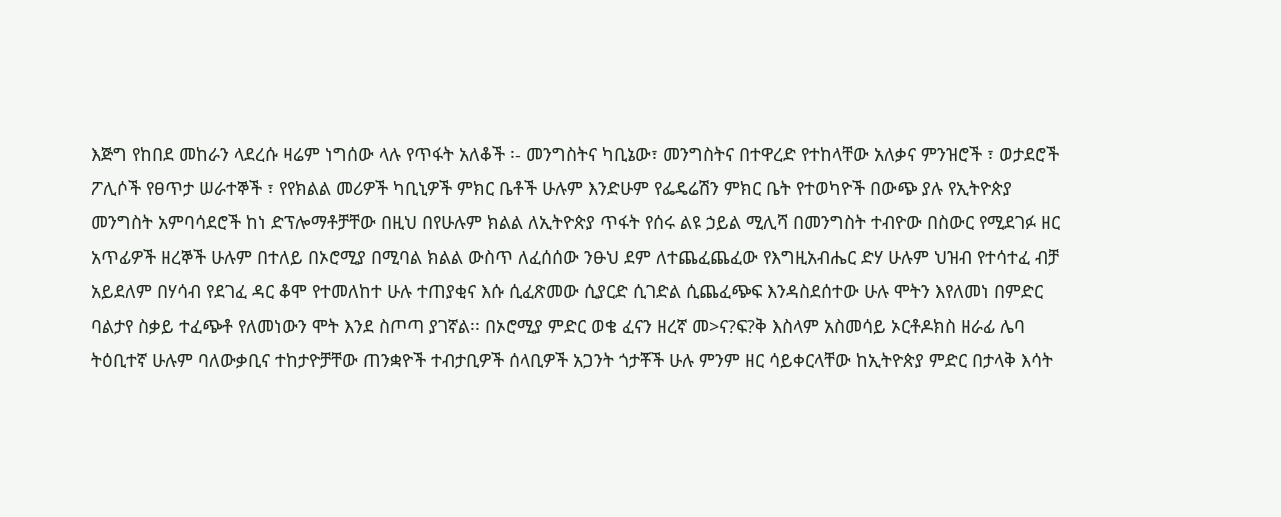እጅግ የከበደ መከራን ላደረሱ ዛሬም ነግሰው ላሉ የጥፋት አለቆች ፡- መንግስትና ካቢኔው፣ መንግስትና በተዋረድ የተከላቸው አለቃና ምንዝሮች ፣ ወታደሮች ፖሊሶች የፀጥታ ሠራተኞች ፣ የየክልል መሪዎች ካቢኒዎች ምክር ቤቶች ሁሉም እንድሁም የፌዴሬሽን ምክር ቤት የተወካዮች በውጭ ያሉ የኢትዮጵያ መንግስት አምባሳደሮች ከነ ድፕሎማቶቻቸው በዚህ በየሁሉም ክልል ለኢትዮጵያ ጥፋት የሰሩ ልዩ ኃይል ሚሊሻ በመንግስት ተብዮው በስውር የሚደገፉ ዘር አጥፊዎች ዘረኞች ሁሉም በተለይ በኦሮሚያ በሚባል ክልል ውስጥ ለፈሰሰው ንፁህ ደም ለተጨፈጨፈው የእግዚአብሔር ድሃ ሁሉም ህዝብ የተሳተፈ ብቻ አይደለም በሃሳብ የደገፈ ዳር ቆሞ የተመለከተ ሁሉ ተጠያቂና እሱ ሲፈጽመው ሲያርድ ሲገድል ሲጨፈጭፍ እንዳስደሰተው ሁሉ ሞትን እየለመነ በምድር ባልታየ ስቃይ ተፈጭቶ የለመነውን ሞት እንደ ስጦጣ ያገኛል፡፡ በኦሮሚያ ምድር ወቄ ፈናን ዘረኛ መ>ና?ፍ?ቅ እስላም አስመሳይ ኦርቶዶክስ ዘራፊ ሌባ ትዕቢተኛ ሁሉም ባለውቃቢና ተከታዮቻቸው ጠንቋዮች ተብታቢዎች ሰላቢዎች አጋንት ጎታቾች ሁሉ ምንም ዘር ሳይቀርላቸው ከኢትዮጵያ ምድር በታላቅ እሳት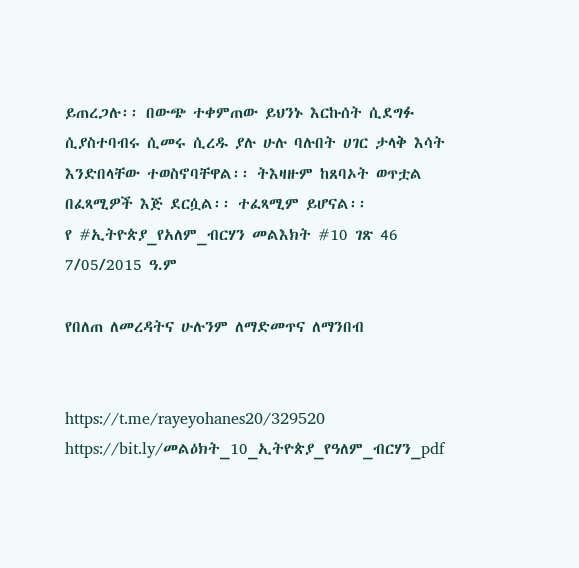ይጠረጋሉ፡፡ በውጭ ተቀምጠው ይህንኑ እርኩሰት ሲደግፉ ሲያስተባብሩ ሲመሩ ሲረዱ ያሉ ሁሉ ባሉበት ሀገር ታላቅ እሳት እንድበላቸው ተወስኖባቸዋል፡፡ ትእዛዙም ከጸባኦት ወጥቷል በፈጻሚዎች እጅ ደርሷል፡፡ ተፈጻሚም ይሆናል፡፡
የ #ኢትዮጵያ_የአለም_ብርሃን መልእክት #10 ገጽ 46 7/05/2015 ዓ.ም

የበለጠ ለመረዳትና ሁሉንም ለማድመጥና ለማንበብ


https://t.me/rayeyohanes20/329520
https://bit.ly/መልዕክት_10_ኢትዮጵያ_የዓለም_ብርሃን_pdf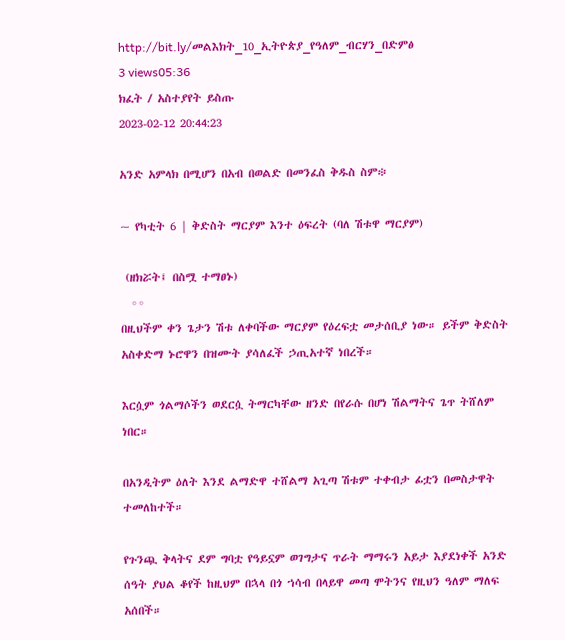http://bit.ly/መልእክት_10_ኢትዮጵያ_የዓለም_ብርሃን_በድምፅ
3 views05:36
ክፈት / አስተያየት ይስጡ
2023-02-12 20:44:23

አንድ አምላክ በሚሆን በአብ በወልድ በመንፈስ ቅዱስ ስም፨

~ የካቲት 6 | ቅድስት ማርያም እንተ ዕፍረት (ባለ ሽቱዋ ማርያም)

 (ዘክሯት፤ በስሟ ተማፀኑ)
  ◦◦
በዚህችም ቀን ጌታን ሽቱ ለቀባችው ማርያም የዕረፍቷ መታሰቢያ ነው። ይችም ቅድስት አስቀድማ ኑሮዋን በዝሙት ያሳለፈች ኃጢአተኛ ነበረች።

እርሷም ጎልማሶችን ወደርሷ ትማርካቸው ዘንድ በየራሱ በሆነ ሽልማትና ጌጥ ትሸለም ነበር።

በአንዲትም ዕለት እንደ ልማድዋ ተሸልማ አጊጣ ሽቱም ተቀብታ ፊቷን በመስታዋት ተመለከተች።

የጉንጯ ቅላትና ደም ግባቷ የዓይኗም ወገግታና ጥራት ማማሩን አይታ እያደነቀች አንድ ሰዓት ያህል ቆየች ከዚህም በኋላ በጎ ኀሳብ በላይዋ መጣ ሞትንና የዚህን ዓለም ማለፍ አሰበች።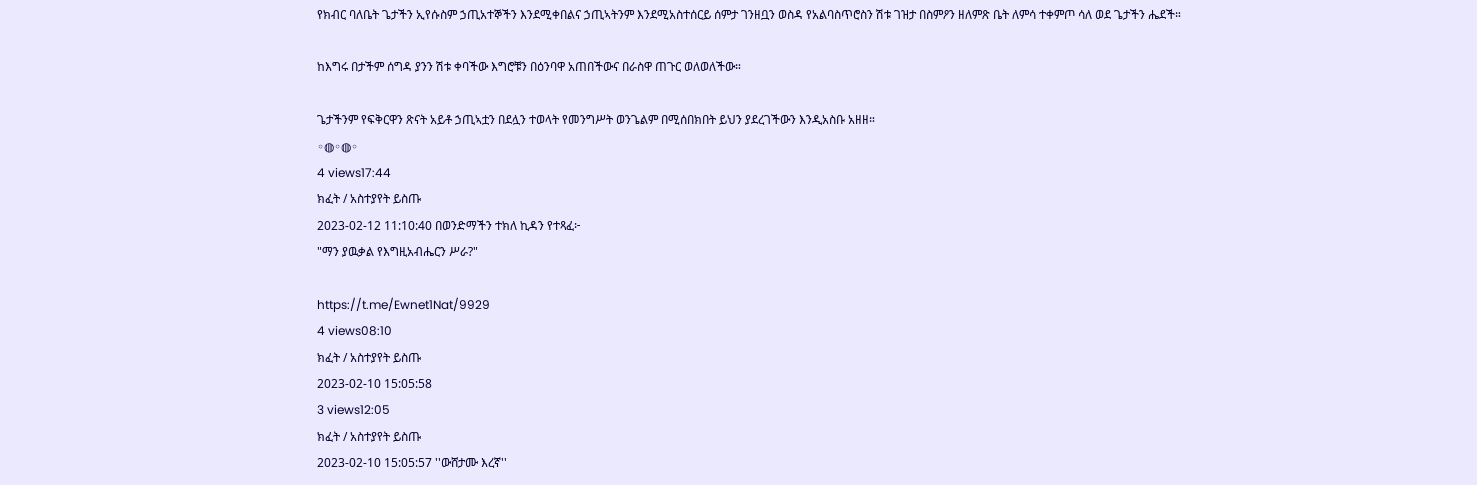የክብር ባለቤት ጌታችን ኢየሱስም ኃጢአተኞችን እንደሚቀበልና ኃጢኣትንም እንደሚአስተሰርይ ሰምታ ገንዘቧን ወስዳ የአልባስጥሮስን ሽቱ ገዝታ በስምዖን ዘለምጽ ቤት ለምሳ ተቀምጦ ሳለ ወደ ጌታችን ሔደች።

ከእግሩ በታችም ሰግዳ ያንን ሽቱ ቀባችው እግሮቹን በዕንባዋ አጠበችውና በራስዋ ጠጉር ወለወለችው።

ጌታችንም የፍቅርዋን ጽናት አይቶ ኃጢኣቷን በደሏን ተወላት የመንግሥት ወንጌልም በሚሰበክበት ይህን ያደረገችውን እንዲአስቡ አዘዘ።
◦◍◦◍◦
4 views17:44
ክፈት / አስተያየት ይስጡ
2023-02-12 11:10:40 በወንድማችን ተክለ ኪዳን የተጻፈ፦
"ማን ያዉቃል የእግዚአብሔርን ሥራ?"

https://t.me/Ewnet1Nat/9929
4 views08:10
ክፈት / አስተያየት ይስጡ
2023-02-10 15:05:58
3 views12:05
ክፈት / አስተያየት ይስጡ
2023-02-10 15:05:57 ''ውሸታሙ እረኛ''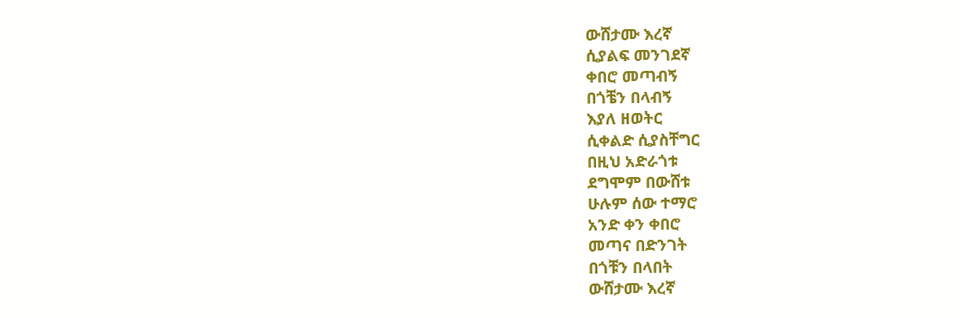ውሸታሙ እረኛ
ሲያልፍ መንገደኛ
ቀበሮ መጣብኝ
በጎቼን በላብኝ
እያለ ዘወትር
ሲቀልድ ሲያስቸግር
በዚህ አድራጎቱ
ደግሞም በውሸቱ
ሁሉም ሰው ተማሮ
አንድ ቀን ቀበሮ
መጣና በድንገት
በጎቹን በላበት
ውሸታሙ እረኛ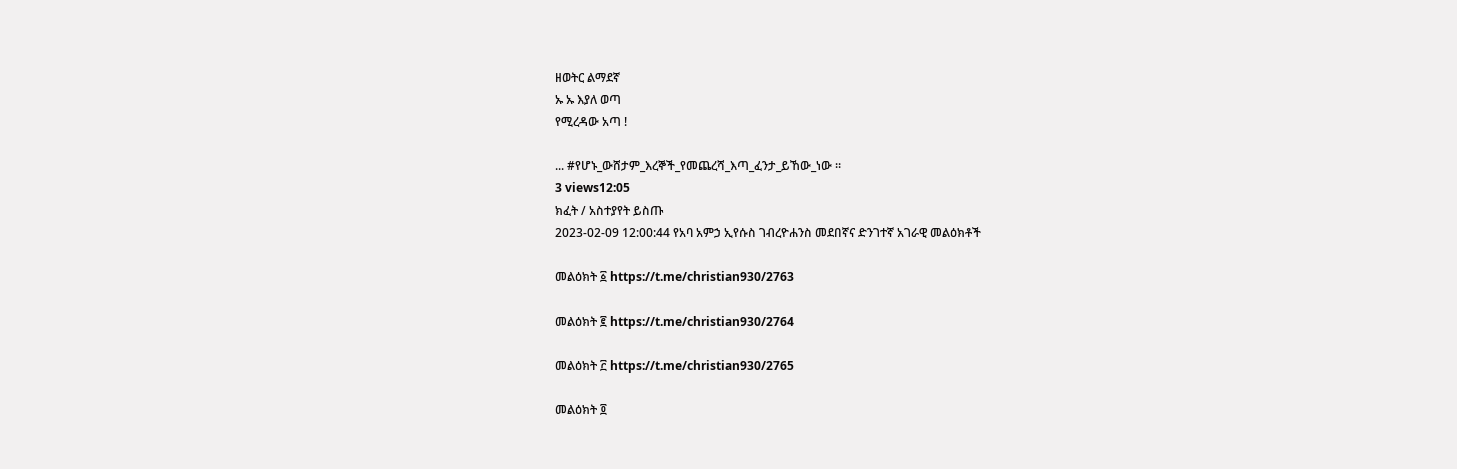ዘወትር ልማደኛ
ኡ ኡ እያለ ወጣ
የሚረዳው አጣ !

... #የሆኑ_ውሸታም_እረኞች_የመጨረሻ_እጣ_ፈንታ_ይኸው_ነው ።
3 views12:05
ክፈት / አስተያየት ይስጡ
2023-02-09 12:00:44 የአባ አምኃ ኢየሱስ ገብረዮሐንስ መደበኛና ድንገተኛ አገራዊ መልዕክቶች

መልዕክት ፩ https://t.me/christian930/2763

መልዕክት ፪ https://t.me/christian930/2764

መልዕክት ፫ https://t.me/christian930/2765

መልዕክት ፬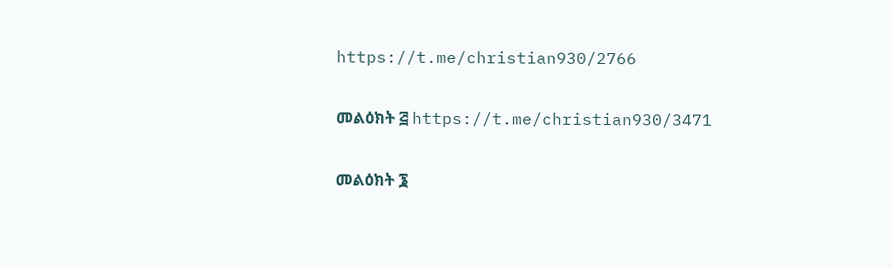https://t.me/christian930/2766

መልዕክት ፭ https://t.me/christian930/3471

መልዕክት ፮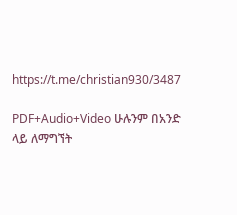https://t.me/christian930/3487

PDF+Audio+Video ሁሉንም በአንድ ላይ ለማግኘት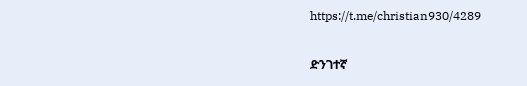https://t.me/christian930/4289

ድንገተኛ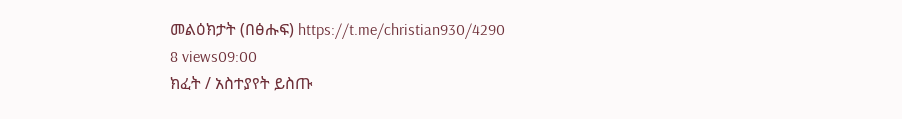መልዕክታት (በፅሑፍ) https://t.me/christian930/4290
8 views09:00
ክፈት / አስተያየት ይስጡ